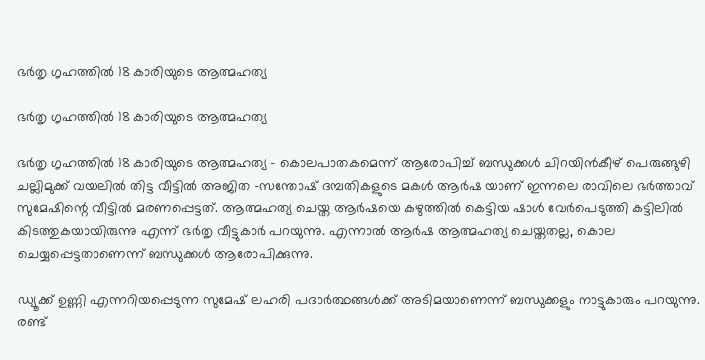ഭർതൃ ഗൃഹത്തിൽ 18 കാരിയുടെ ആത്മഹത്യ

ഭർതൃ ഗൃഹത്തിൽ 18 കാരിയുടെ ആത്മഹത്യ

ഭർതൃ ഗൃഹത്തിൽ 18 കാരിയുടെ ആത്മഹത്യ – കൊലപാതകമെന്ന് ആരോപിച്ച് ബന്ധുക്കൾ ചിറയിൻകീഴ് പെരുങ്ങുഴി ചല്ലിമുക്ക് വയലിൽ തിട്ട വീട്ടിൽ അജിത -സന്തോഷ് ദമ്പതികളുടെ മകൾ ആർഷ യാണ് ഇന്നലെ രാവിലെ ഭർത്താവ് സുമേഷിന്റെ വീട്ടിൽ മരണപ്പെട്ടത്. ആത്മഹത്യ ചെയ്ത ആർഷയെ കഴുത്തിൽ കെട്ടിയ ഷാൾ വേർപെടുത്തി കട്ടിലിൽ കിടത്തുകയായിരുന്നു എന്ന് ഭർതൃ വീട്ടുകാർ പറയുന്നു. എന്നാൽ ആർഷ ആത്മഹത്യ ചെയ്തതല്ല, കൊല ചെയ്യപ്പെട്ടതാണെന്ന് ബന്ധുക്കൾ ആരോപിക്കുന്നു.

ഡ്യൂക്ക് ഉണ്ണി എന്നറിയപ്പെടുന്ന സുമേഷ് ലഹരി പദാർത്ഥങ്ങൾക്ക് അടിമയാണെന്ന് ബന്ധുക്കളും നാട്ടുകാരും പറയുന്നു. രണ്ട്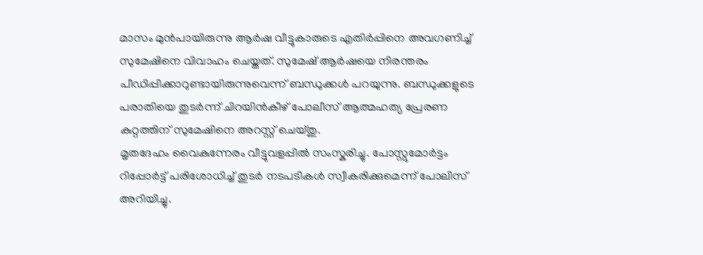മാസം മുൻപായിരുന്നു ആർഷ വീട്ടുകാരുടെ എതിർപ്പിനെ അവഗണിച്ച് സുമേഷിനെ വിവാഹം ചെയ്തത്. സുമേഷ് ആർഷയെ നിരന്തരം പീഡിപ്പിക്കാറുണ്ടായിരുന്നുവെന്ന് ബന്ധുക്കൾ പറയുന്നു. ബന്ധുക്കളുടെ പരാതിയെ തുടർന്ന് ചിറയിൻകീഴ് പോലീസ് ആത്മഹത്യ പ്രേരണ കുറ്റത്തിന് സുമേഷിനെ അറസ്റ്റ് ചെയ്തു.
മൃതദേഹം വൈകുന്നേരം വീട്ടുവളപ്പിൽ സംസ്കരിച്ചു. പോസ്റ്റുമോർട്ടം റിപ്പോർട്ട് പരിശോധിച്ച് തുടർ നടപടികൾ സ്വീകരിക്കുമെന്ന് പോലിസ് അറിയിച്ചു.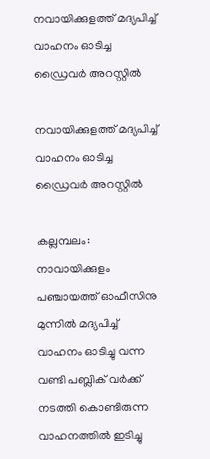നവായിക്കുളത്ത് മദ്യപിച്ച് വാഹനം ഓടിച്ച ഡ്രൈവർ അറസ്റ്റിൽ

നവായിക്കുളത്ത് മദ്യപിച്ച് വാഹനം ഓടിച്ച ഡ്രൈവർ അറസ്റ്റിൽ

കല്ലമ്പലം: നാവായിക്കുളം പഞ്ചായത്ത് ഓഫീസിനു മുന്നിൽ മദ്യപിച്ച് വാഹനം ഓടിച്ചു വന്ന വണ്ടി പബ്ലിക് വർക്ക് നടത്തി കൊണ്ടിരുന്ന വാഹനത്തിൽ ഇടിച്ചു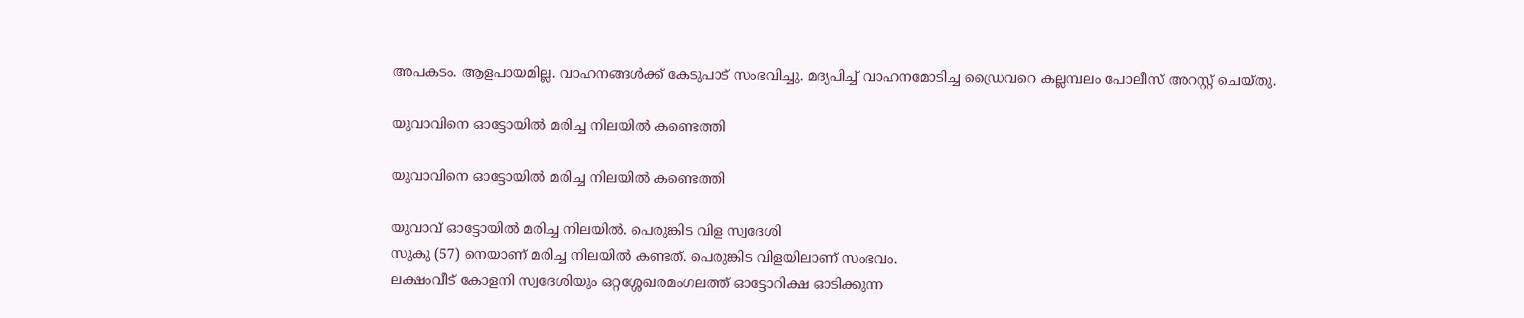അപകടം. ആളപായമില്ല. വാഹനങ്ങൾക്ക് കേടുപാട് സംഭവിച്ചു. മദ്യപിച്ച് വാഹനമോടിച്ച ഡ്രൈവറെ കല്ലമ്പലം പോലീസ് അറസ്റ്റ് ചെയ്തു.

യുവാവിനെ ഓട്ടോയിൽ മരിച്ച നിലയിൽ കണ്ടെത്തി

യുവാവിനെ ഓട്ടോയിൽ മരിച്ച നിലയിൽ കണ്ടെത്തി

യുവാവ് ഓട്ടോയിൽ മരിച്ച നിലയിൽ. പെരുങ്കിട വിള സ്വദേശി
സുകു (57) നെയാണ് മരിച്ച നിലയിൽ കണ്ടത്. പെരുങ്കിട വിളയിലാണ് സംഭവം.
ലക്ഷംവീട് കോളനി സ്വദേശിയും ഒറ്റശ്ശേഖരമംഗലത്ത് ഓട്ടോറിക്ഷ ഓടിക്കുന്ന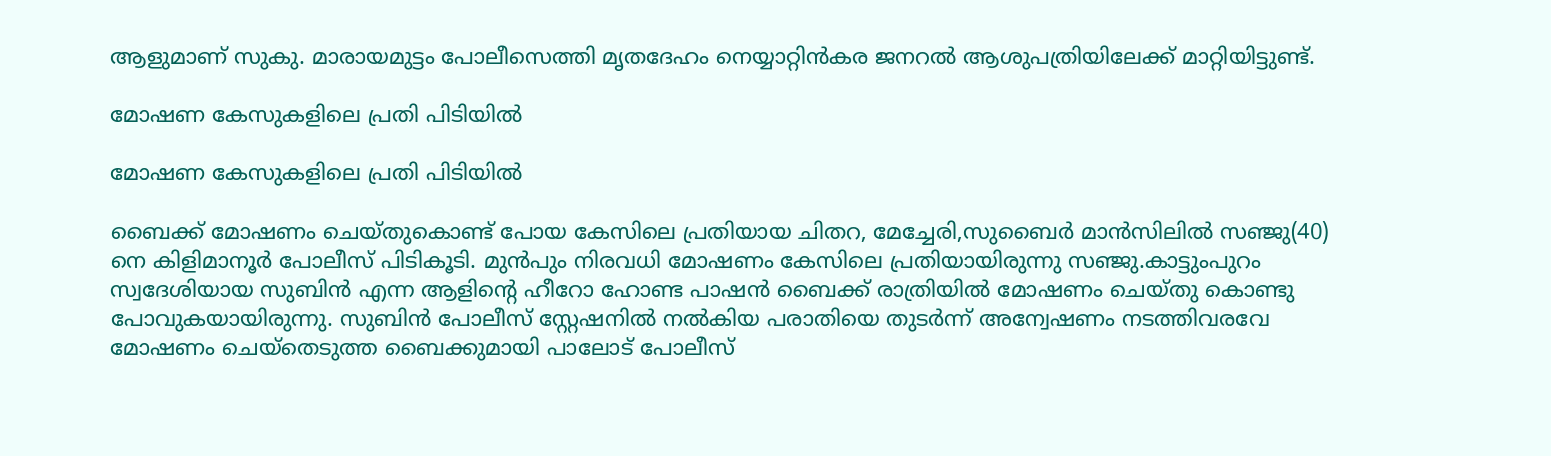ആളുമാണ് സുകു. മാരായമുട്ടം പോലീസെത്തി മൃതദേഹം നെയ്യാറ്റിൻകര ജനറൽ ആശുപത്രിയിലേക്ക് മാറ്റിയിട്ടുണ്ട്.

മോഷണ കേസുകളിലെ പ്രതി പിടിയിൽ

മോഷണ കേസുകളിലെ പ്രതി പിടിയിൽ

ബൈക്ക് മോഷണം ചെയ്തുകൊണ്ട് പോയ കേസിലെ പ്രതിയായ ചിതറ, മേച്ചേരി,സുബൈർ മാൻസിലിൽ സഞ്ജു(40) നെ കിളിമാനൂർ പോലീസ് പിടികൂടി. മുൻപും നിരവധി മോഷണം കേസിലെ പ്രതിയായിരുന്നു സഞ്ജു.കാട്ടുംപുറം സ്വദേശിയായ സുബിൻ എന്ന ആളിന്റെ ഹീറോ ഹോണ്ട പാഷൻ ബൈക്ക് രാത്രിയിൽ മോഷണം ചെയ്തു കൊണ്ടു പോവുകയായിരുന്നു. സുബിൻ പോലീസ് സ്റ്റേഷനിൽ നൽകിയ പരാതിയെ തുടർന്ന് അന്വേഷണം നടത്തിവരവേ മോഷണം ചെയ്തെടുത്ത ബൈക്കുമായി പാലോട് പോലീസ്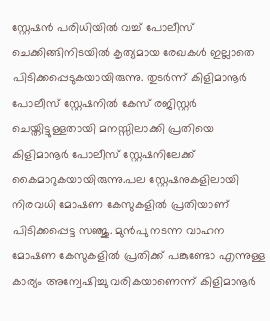സ്റ്റേഷൻ പരിധിയിൽ വച്ച് പോലീസ് ചെക്കിങ്ങിനിടയിൽ കൃത്യമായ രേഖകൾ ഇല്ലാതെ പിടിക്കപ്പെടുകയായിരുന്നു. തുടർന്ന് കിളിമാനൂർ പോലീസ് സ്റ്റേഷനിൽ കേസ് രജിസ്റ്റർ ചെയ്തിട്ടുള്ളതായി മനസ്സിലാക്കി പ്രതിയെ കിളിമാനൂർ പോലീസ് സ്റ്റേഷനിലേക്ക് കൈമാറുകയായിരുന്നു.പല സ്റ്റേഷനുകളിലായി നിരവധി മോഷണ കേസുകളിൽ പ്രതിയാണ് പിടിക്കപ്പെട്ട സഞ്ജു. മുൻപു നടന്ന വാഹന മോഷണ കേസുകളിൽ പ്രതിക്ക് പങ്കുണ്ടോ എന്നുള്ള കാര്യം അന്വേഷിച്ചു വരികയാണെന്ന് കിളിമാനൂർ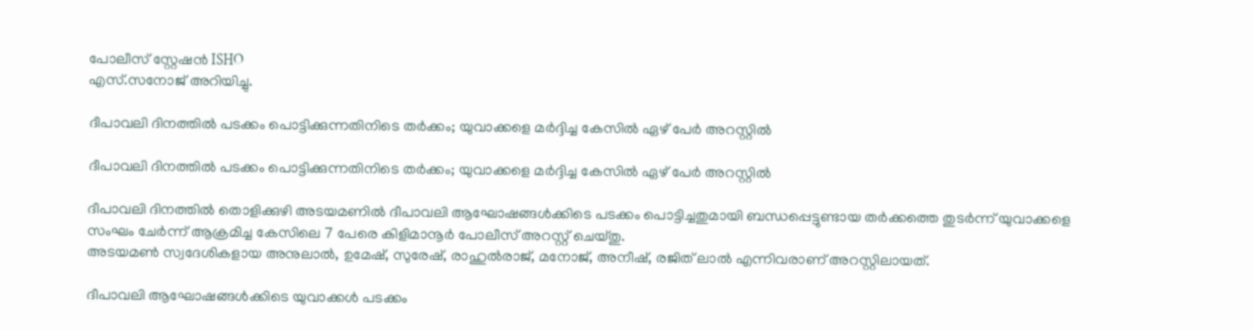പോലീസ് സ്റ്റേഷൻ ISHO
എസ്.സനോജ് അറിയിച്ചു.

ദീപാവലി ദിനത്തിൽ പടക്കം പൊട്ടിക്കുന്നതിനിടെ തർക്കം; യുവാക്കളെ മർദ്ദിച്ച കേസിൽ ഏഴ് പേർ അറസ്റ്റിൽ

ദീപാവലി ദിനത്തിൽ പടക്കം പൊട്ടിക്കുന്നതിനിടെ തർക്കം; യുവാക്കളെ മർദ്ദിച്ച കേസിൽ ഏഴ് പേർ അറസ്റ്റിൽ

ദീപാവലി ദിനത്തിൽ തൊളിക്കുഴി അടയമണിൽ ദീപാവലി ആഘോഷങ്ങൾക്കിടെ പടക്കം പൊട്ടിച്ചതുമായി ബന്ധപ്പെട്ടുണ്ടായ തർക്കത്തെ തുടർന്ന് യുവാക്കളെ സംഘം ചേർന്ന് ആക്രമിച്ച കേസിലെ 7 പേരെ കിളിമാനൂർ പോലീസ് അറസ്റ്റ് ചെയ്തു.
അടയമൺ സ്വദേശികളായ അനുലാൽ, ഉമേഷ്, സുരേഷ്, രാഹുൽരാജ്, മനോജ്, അനീഷ്, രജിത് ലാൽ എന്നിവരാണ് അറസ്റ്റിലായത്.

ദീപാവലി ആഘോഷങ്ങൾക്കിടെ യുവാക്കൾ പടക്കം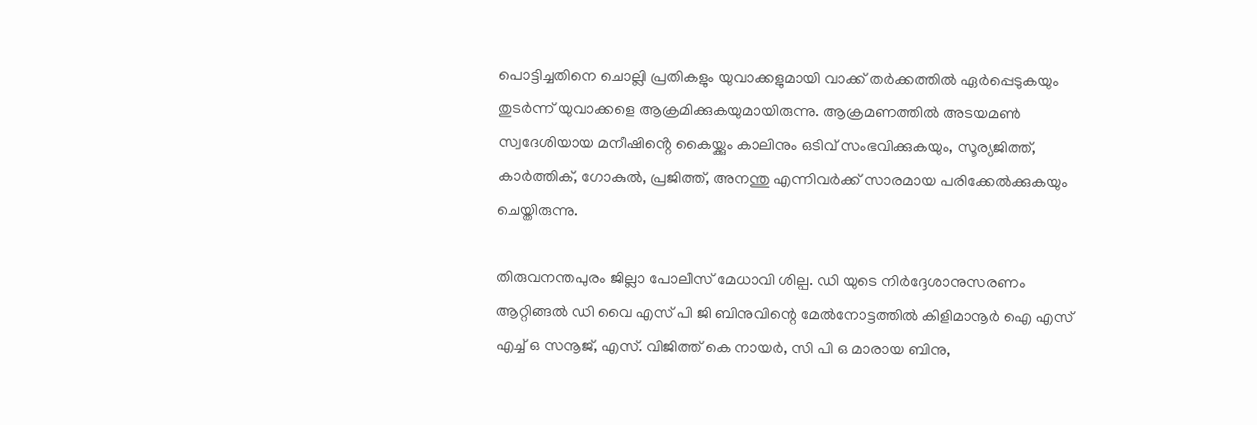പൊട്ടിച്ചതിനെ ചൊല്ലി പ്രതികളും യുവാക്കളുമായി വാക്ക് തർക്കത്തിൽ ഏർപ്പെടുകയും തുടർന്ന് യുവാക്കളെ ആക്രമിക്കുകയുമായിരുന്നു. ആക്രമണത്തിൽ അടയമൺ സ്വദേശിയായ മനീഷിൻ്റെ കൈയ്ക്കും കാലിനും ഒടിവ് സംഭവിക്കുകയും, സൂര്യജിത്ത്, കാർത്തിക്, ഗോകുൽ, പ്രജിത്ത്, അനന്തു എന്നിവർക്ക് സാരമായ പരിക്കേൽക്കുകയും ചെയ്തിരുന്നു.

തിരുവനന്തപുരം ജില്ലാ പോലീസ് മേധാവി ശില്പ. ഡി യുടെ നിർദ്ദേശാനുസരണം ആറ്റിങ്ങൽ ഡി വൈ എസ് പി ജി ബിനുവിന്റെ മേൽനോട്ടത്തിൽ കിളിമാനൂർ ഐ എസ് എച്ച് ഒ സനൂജ്, എസ്. വിജിത്ത് കെ നായർ, സി പി ഒ മാരായ ബിനു,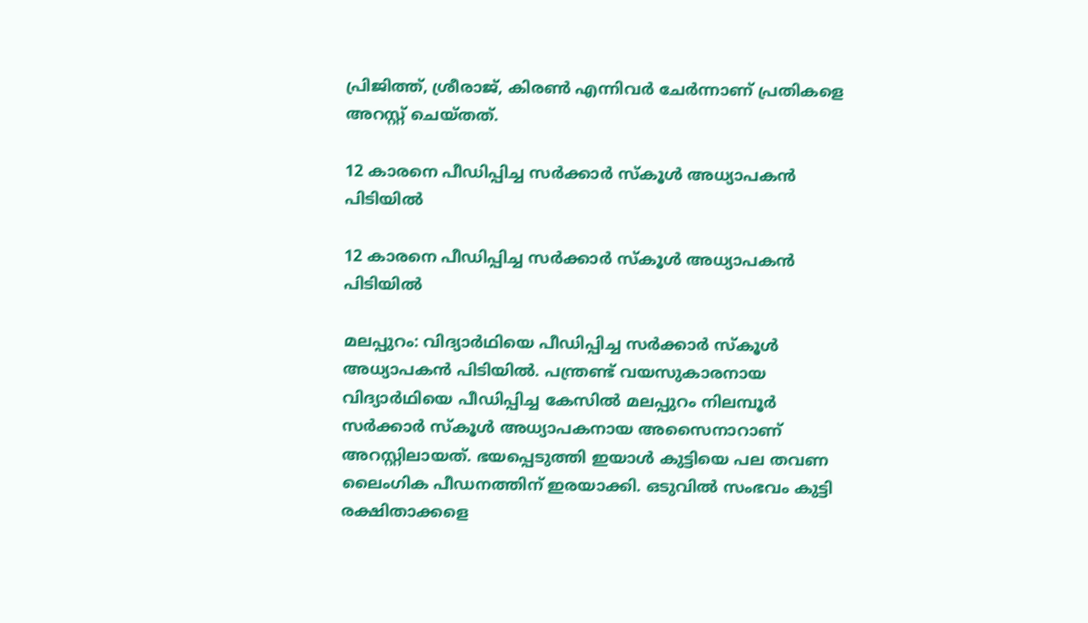പ്രിജിത്ത്, ശ്രീരാജ്, കിരൺ എന്നിവർ ചേർന്നാണ് പ്രതികളെ അറസ്റ്റ് ചെയ്തത്.

12 കാരനെ പീഡിപ്പിച്ച സര്‍ക്കാര്‍ സ്‌കൂള്‍ അധ്യാപകന്‍ പിടിയില്‍

12 കാരനെ പീഡിപ്പിച്ച സര്‍ക്കാര്‍ സ്‌കൂള്‍ അധ്യാപകന്‍ പിടിയില്‍

മലപ്പുറം: വിദ്യാര്‍ഥിയെ പീഡിപ്പിച്ച സര്‍ക്കാര്‍ സ്‌കൂള്‍ അധ്യാപകന്‍ പിടിയില്‍. പന്ത്രണ്ട് വയസുകാരനായ വിദ്യാർഥിയെ പീഡിപ്പിച്ച കേസിൽ മലപ്പുറം നിലമ്പൂര്‍ സര്‍ക്കാര്‍ സ്‌കൂള്‍ അധ്യാപകനായ അസൈനാറാണ് അറസ്റ്റിലായത്. ഭയപ്പെടുത്തി ഇയാള്‍ കുട്ടിയെ പല തവണ ലൈംഗിക പീഡനത്തിന് ഇരയാക്കി. ഒടുവിൽ സംഭവം കുട്ടി രക്ഷിതാക്കളെ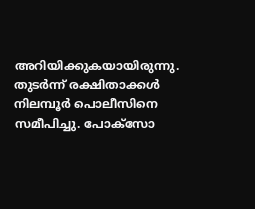അറിയിക്കുകയായിരുന്നു. തുടര്‍ന്ന് രക്ഷിതാക്കള്‍ നിലമ്പൂര്‍ പൊലീസിനെ സമീപിച്ചു. പോക്‌സോ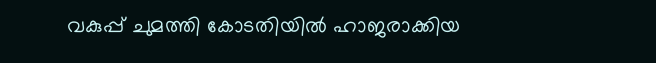വകുപ്പ് ചുമത്തി കോടതിയില്‍ ഹാജരാക്കിയ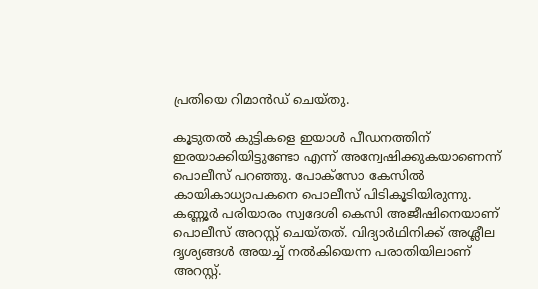പ്രതിയെ റിമാന്‍ഡ് ചെയ്തു.

കൂടുതല്‍ കുട്ടികളെ ഇയാൾ പീഡനത്തിന് ഇരയാക്കിയിട്ടുണ്ടോ എന്ന് അന്വേഷിക്കുകയാണെന്ന് പൊലീസ് പറഞ്ഞു. പോക്‌സോ കേസില്‍ കായികാധ്യാപകനെ പൊലീസ് പിടികൂടിയിരുന്നു. കണ്ണൂര്‍ പരിയാരം സ്വദേശി കെസി അജീഷിനെയാണ് പൊലീസ് അറസ്റ്റ് ചെയ്തത്. വിദ്യാര്‍ഥിനിക്ക് അശ്ലീല ദൃശ്യങ്ങള്‍ അയച്ച് നല്‍കിയെന്ന പരാതിയിലാണ് അറസ്റ്റ്.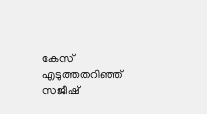കേസ് എടുത്തതറിഞ്ഞ് സജീഷ്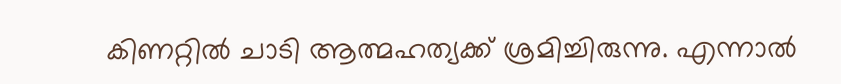കിണറ്റില്‍ ചാടി ആത്മഹത്യക്ക് ശ്രമിച്ചിരുന്നു. എന്നാല്‍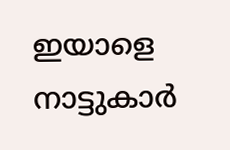ഇയാളെ നാട്ടുകാര്‍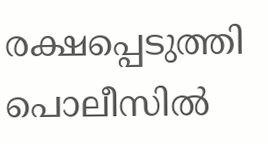രക്ഷപ്പെടുത്തി പൊലീസില്‍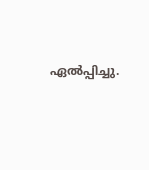ഏല്‍പ്പിച്ചു.